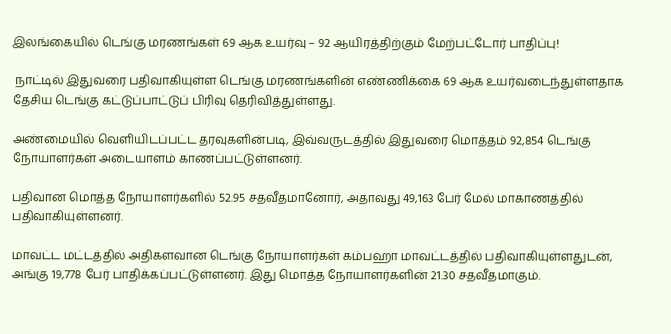இலங்கையில் டெங்கு மரணங்கள் 69 ஆக உயர்வு – 92 ஆயிரத்திற்கும் மேற்பட்டோர் பாதிப்பு!

 நாட்டில் இதுவரை பதிவாகியுள்ள டெங்கு மரணங்களின் எண்ணிக்கை 69 ஆக உயர்வடைந்துள்ளதாக தேசிய டெங்கு கட்டுப்பாட்டுப் பிரிவு தெரிவித்துள்ளது.

அண்மையில் வெளியிடப்பட்ட தரவுகளின்படி, இவ்வருடத்தில் இதுவரை மொத்தம் 92,854 டெங்கு நோயாளர்கள் அடையாளம் காணப்பட்டுள்ளனர்.

பதிவான மொத்த நோயாளர்களில் 52.95 சதவீதமானோர், அதாவது 49,163 பேர் மேல் மாகாணத்தில் பதிவாகியுள்ளனர்.

மாவட்ட மட்டத்தில் அதிகளவான டெங்கு நோயாளர்கள் கம்பஹா மாவட்டத்தில் பதிவாகியுள்ளதுடன், அங்கு 19,778 பேர் பாதிக்கப்பட்டுள்ளனர். இது மொத்த நோயாளர்களின் 21.30 சதவீதமாகும்.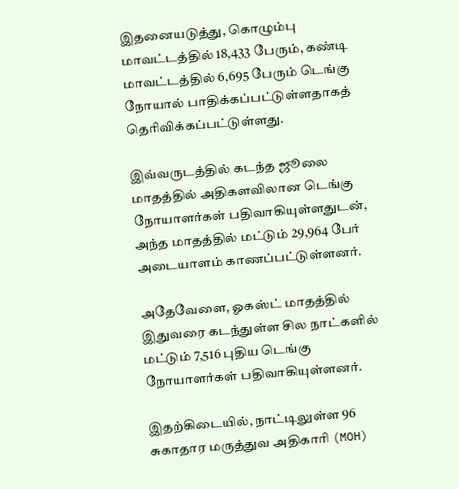இதனையடுத்து, கொழும்பு மாவட்டத்தில் 18,433 பேரும், கண்டி மாவட்டத்தில் 6,695 பேரும் டெங்கு நோயால் பாதிக்கப்பட்டுள்ளதாகத் தெரிவிக்கப்பட்டுள்ளது.

இவ்வருடத்தில் கடந்த ஜூலை மாதத்தில் அதிகளவிலான டெங்கு நோயாளர்கள் பதிவாகியுள்ளதுடன், அந்த மாதத்தில் மட்டும் 29,964 பேர் அடையாளம் காணப்பட்டுள்ளனர்.

அதேவேளை, ஓகஸ்ட் மாதத்தில் இதுவரை கடந்துள்ள சில நாட்களில் மட்டும் 7,516 புதிய டெங்கு நோயாளர்கள் பதிவாகியுள்ளனர்.

இதற்கிடையில், நாட்டிலுள்ள 96 சுகாதார மருத்துவ அதிகாரி (MOH)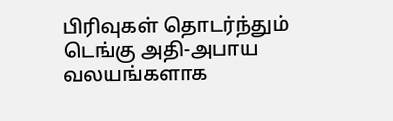பிரிவுகள் தொடர்ந்தும் டெங்கு அதி-அபாய வலயங்களாக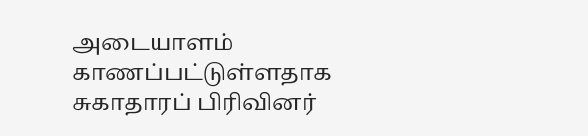அடையாளம் காணப்பட்டுள்ளதாக சுகாதாரப் பிரிவினர்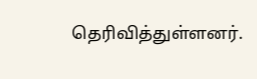தெரிவித்துள்ளனர்.